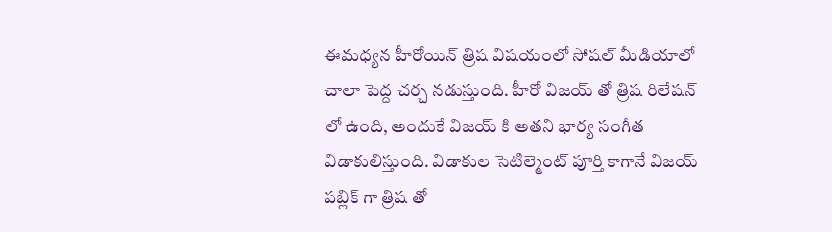ఈమధ్యన హీరోయిన్ త్రిష విషయంలో సోషల్ మీడియాలో చాలా పెద్ద చర్చ నడుస్తుంది. హీరో విజయ్ తో త్రిష రిలేషన్ లో ఉంది, అందుకే విజయ్ కి అతని భార్య సంగీత విడాకులిస్తుంది. విడాకుల సెటిల్మెంట్ పూర్తి కాగానే విజయ్ పబ్లిక్ గా త్రిష తో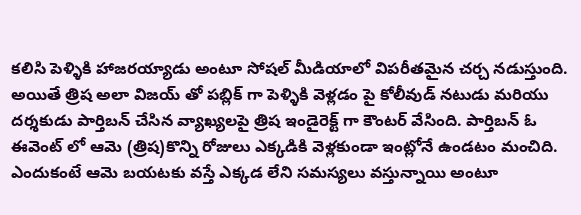కలిసి పెళ్ళికి హాజరయ్యాడు అంటూ సోషల్ మీడియాలో విపరీతమైన చర్చ నడుస్తుంది.
అయితే త్రిష అలా విజయ్ తో పబ్లిక్ గా పెళ్ళికి వెళ్లడం పై కోలీవుడ్ నటుడు మరియు దర్శకుడు పార్తిబన్ చేసిన వ్యాఖ్యలపై త్రిష ఇండైరెక్ట్ గా కౌంటర్ వేసింది. పార్తిబన్ ఓ ఈవెంట్ లో ఆమె (త్రిష)కొన్ని రోజులు ఎక్కడికి వెళ్లకుండా ఇంట్లోనే ఉండటం మంచిది. ఎందుకంటే ఆమె బయటకు వస్తే ఎక్కడ లేని సమస్యలు వస్తున్నాయి అంటూ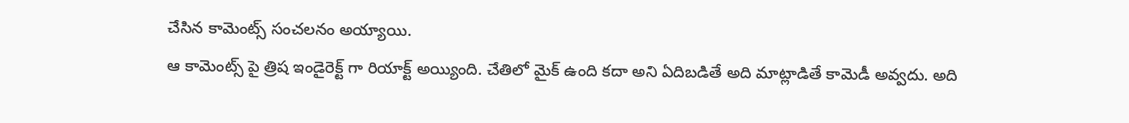చేసిన కామెంట్స్ సంచలనం అయ్యాయి.
ఆ కామెంట్స్ పై త్రిష ఇండైరెక్ట్ గా రియాక్ట్ అయ్యింది. చేతిలో మైక్ ఉంది కదా అని ఏదిబడితే అది మాట్లాడితే కామెడీ అవ్వదు. అది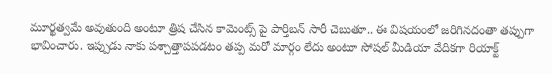మూర్ఖత్వమే అవుతుంది అంటూ త్రిష చేసిన కామెంట్స్ పై పార్తిబన్ సారీ చెబుతూ.. ఈ విషయంలో జరిగినదంతా తప్పుగా భావించారు. ఇప్పుడు నాకు పశ్చాత్తాపపడటం తప్ప మరో మార్గం లేదు అంటూ సోషల్ మీడియా వేదికగా రియాక్ట్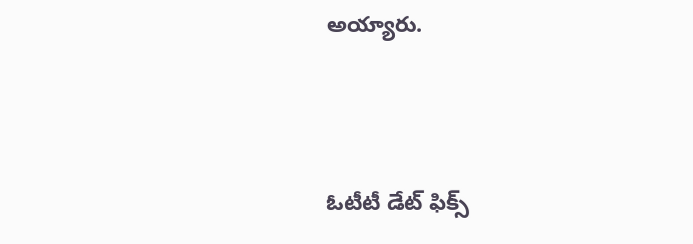అయ్యారు.




ఓటీటీ డేట్ ఫిక్స్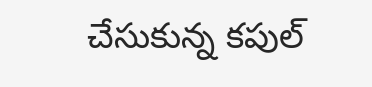చేసుకున్న కపుల్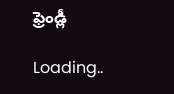ఫ్రెండ్లీ

Loading..